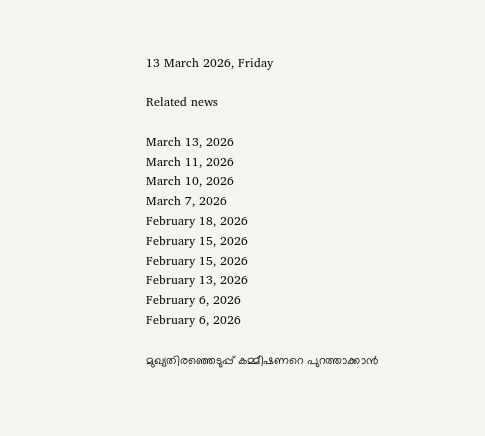13 March 2026, Friday

Related news

March 13, 2026
March 11, 2026
March 10, 2026
March 7, 2026
February 18, 2026
February 15, 2026
February 15, 2026
February 13, 2026
February 6, 2026
February 6, 2026

മുഖ്യതിരഞ്ഞെടുപ്പ് കമ്മീഷണറെ പുറത്താക്കാൻ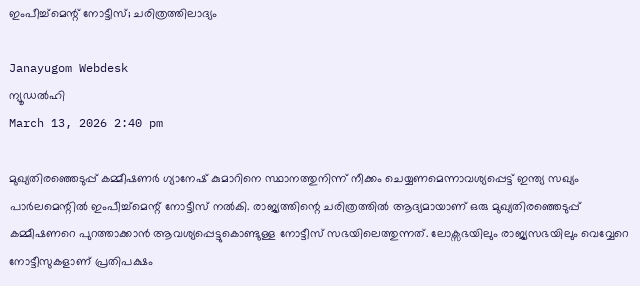ഇംപീച്ച്‌മെന്റ് നോട്ടീസ്; ചരിത്രത്തിലാദ്യം

Janayugom Webdesk
ന്യൂഡൽഹി
March 13, 2026 2:40 pm

മുഖ്യതിരഞ്ഞെടുപ്പ് കമ്മീഷണർ ഗ്യാനേഷ് കുമാറിനെ സ്ഥാനത്തുനിന്ന് നീക്കം ചെയ്യണമെന്നാവശ്യപ്പെട്ട് ഇന്ത്യ സഖ്യം പാർലമെന്റിൽ ഇംപീച്ച്‌മെന്റ് നോട്ടീസ് നൽകി. രാജ്യത്തിന്റെ ചരിത്രത്തിൽ ആദ്യമായാണ് ഒരു മുഖ്യതിരഞ്ഞെടുപ്പ് കമ്മീഷണറെ പുറത്താക്കാൻ ആവശ്യപ്പെട്ടുകൊണ്ടുള്ള നോട്ടീസ് സഭയിലെത്തുന്നത്. ലോക്സഭയിലും രാജ്യസഭയിലും വെവ്വേറെ നോട്ടീസുകളാണ് പ്രതിപക്ഷം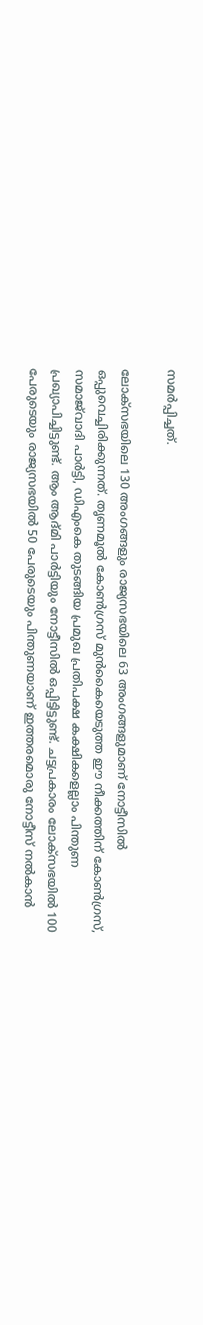സമർപ്പിച്ചത്.

ലോക്സഭയിലെ 130 അംഗങ്ങളും രാജ്യസഭയിലെ 63 അംഗങ്ങളുമാണ് നോട്ടീസിൽ ഒപ്പുവെച്ചിരിക്കുന്നത്. തൃണമൂൽ കോൺഗ്രസ് മുൻകൈയെടുത്ത ഈ നീക്കത്തിന് കോൺഗ്രസ്, സമാജ്‌വാദി പാർട്ടി, ഡിഎംകെ തുടങ്ങിയ പ്രമുഖ പ്രതിപക്ഷ കക്ഷികളെല്ലാം പിന്തുണ പ്രഖ്യാപിച്ചിട്ടുണ്ട്. ആം ആദ്മി പാർട്ടിയും നോട്ടീസിൽ ഒപ്പിട്ടിട്ടുണ്ട്. ചട്ടപ്രകാരം ലോക്സഭയിൽ 100 പേരുടെയും രാജ്യസഭയിൽ 50 പേരുടെയും പിന്തുണയാണ് ഇത്തരമൊരു നോട്ടീസ് നൽകാൻ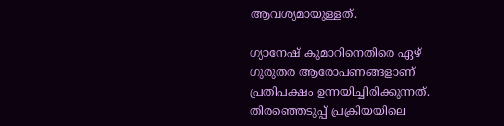ആവശ്യമായുള്ളത്.

ഗ്യാനേഷ് കുമാറിനെതിരെ ഏഴ് ഗുരുതര ആരോപണങ്ങളാണ് പ്രതിപക്ഷം ഉന്നയിച്ചിരിക്കുന്നത്. തിരഞ്ഞെടുപ്പ് പ്രക്രിയയിലെ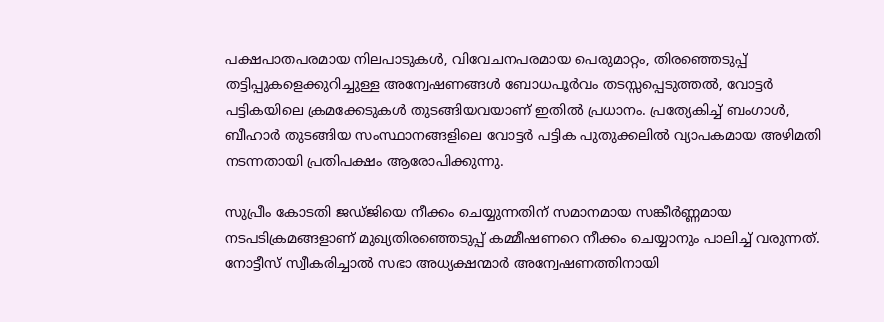പക്ഷപാതപരമായ നിലപാടുകൾ, വിവേചനപരമായ പെരുമാറ്റം, തിരഞ്ഞെടുപ്പ് തട്ടിപ്പുകളെക്കുറിച്ചുള്ള അന്വേഷണങ്ങൾ ബോധപൂർവം തടസ്സപ്പെടുത്തൽ, വോട്ടർ പട്ടികയിലെ ക്രമക്കേടുകൾ തുടങ്ങിയവയാണ് ഇതിൽ പ്രധാനം. പ്രത്യേകിച്ച് ബംഗാൾ, ബീഹാർ തുടങ്ങിയ സംസ്ഥാനങ്ങളിലെ വോട്ടർ പട്ടിക പുതുക്കലിൽ വ്യാപകമായ അഴിമതി നടന്നതായി പ്രതിപക്ഷം ആരോപിക്കുന്നു.

സുപ്രീം കോടതി ജഡ്ജിയെ നീക്കം ചെയ്യുന്നതിന് സമാനമായ സങ്കീർണ്ണമായ നടപടിക്രമങ്ങളാണ് മുഖ്യതിരഞ്ഞെടുപ്പ് കമ്മീഷണറെ നീക്കം ചെയ്യാനും പാലിച്ച് വരുന്നത്. നോട്ടീസ് സ്വീകരിച്ചാൽ സഭാ അധ്യക്ഷന്മാർ അന്വേഷണത്തിനായി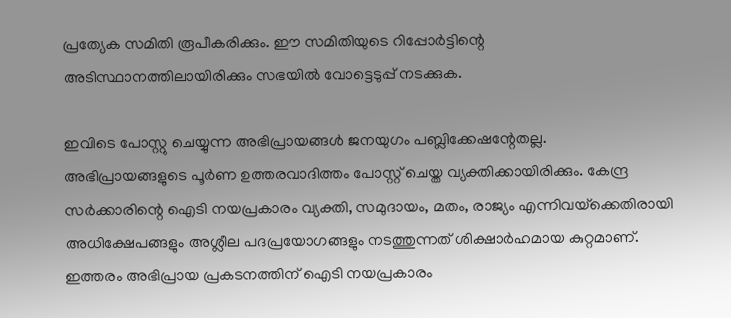പ്രത്യേക സമിതി രൂപീകരിക്കും. ഈ സമിതിയുടെ റിപ്പോർട്ടിന്റെ അടിസ്ഥാനത്തിലായിരിക്കും സഭയിൽ വോട്ടെടുപ്പ് നടക്കുക.

ഇവിടെ പോസ്റ്റു ചെയ്യുന്ന അഭിപ്രായങ്ങള്‍ ജനയുഗം പബ്ലിക്കേഷന്റേതല്ല. അഭിപ്രായങ്ങളുടെ പൂര്‍ണ ഉത്തരവാദിത്തം പോസ്റ്റ് ചെയ്ത വ്യക്തിക്കായിരിക്കും. കേന്ദ്ര സര്‍ക്കാരിന്റെ ഐടി നയപ്രകാരം വ്യക്തി, സമുദായം, മതം, രാജ്യം എന്നിവയ്‌ക്കെതിരായി അധിക്ഷേപങ്ങളും അശ്ലീല പദപ്രയോഗങ്ങളും നടത്തുന്നത് ശിക്ഷാര്‍ഹമായ കുറ്റമാണ്. ഇത്തരം അഭിപ്രായ പ്രകടനത്തിന് ഐടി നയപ്രകാരം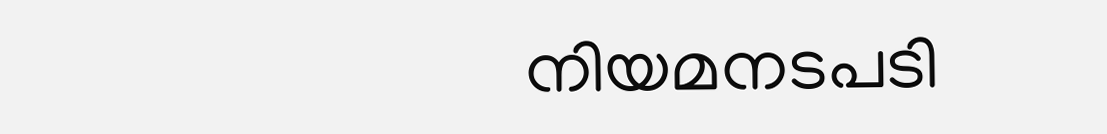നിയമനടപടി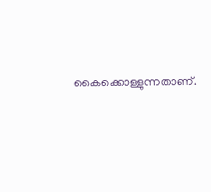കൈക്കൊള്ളുന്നതാണ്.